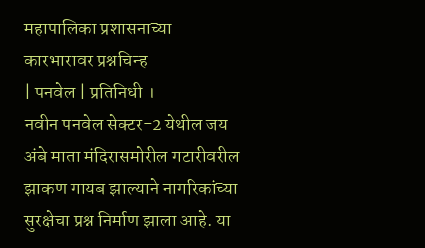महापालिका प्रशासनाच्या कारभारावर प्रश्नचिन्ह
| पनवेल | प्रतिनिधी ।
नवीन पनवेल सेक्टर-2 येथील जय अंबे माता मंदिरासमोरील गटारीवरील झाकण गायब झाल्याने नागरिकांच्या सुरक्षेचा प्रश्न निर्माण झाला आहे. या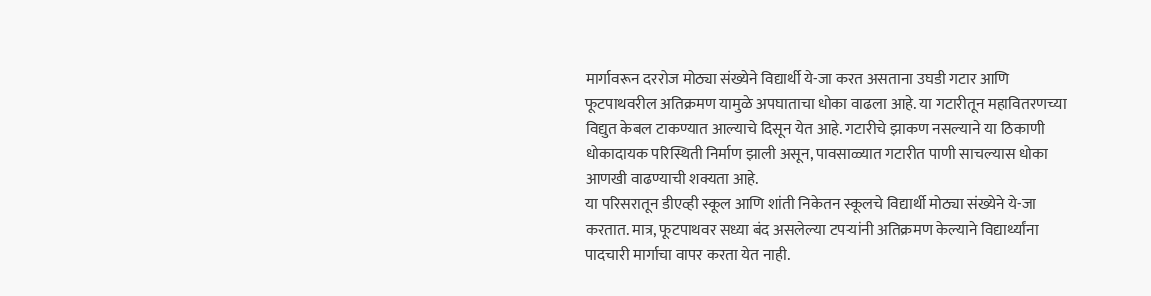मार्गावरून दररोज मोठ्या संख्येने विद्यार्थी ये-जा करत असताना उघडी गटार आणि फूटपाथवरील अतिक्रमण यामुळे अपघाताचा धोका वाढला आहे. या गटारीतून महावितरणच्या विद्युत केबल टाकण्यात आल्याचे दिसून येत आहे. गटारीचे झाकण नसल्याने या ठिकाणी धोकादायक परिस्थिती निर्माण झाली असून, पावसाळ्यात गटारीत पाणी साचल्यास धोका आणखी वाढण्याची शक्यता आहे.
या परिसरातून डीएव्ही स्कूल आणि शांती निकेतन स्कूलचे विद्यार्थी मोठ्या संख्येने ये-जा करतात. मात्र, फूटपाथवर सध्या बंद असलेल्या टपऱ्यांनी अतिक्रमण केल्याने विद्यार्थ्यांना पादचारी मार्गाचा वापर करता येत नाही.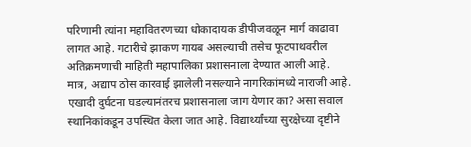परिणामी त्यांना महावितरणच्या धोकादायक डीपीजवळून मार्ग काढावा लागत आहे. गटारीचे झाकण गायब असल्याची तसेच फूटपाथवरील अतिक्रमणाची माहिती महापालिका प्रशासनाला देण्यात आली आहे. मात्र, अद्याप ठोस कारवाई झालेली नसल्याने नागरिकांमध्ये नाराजी आहे. एखादी दुर्घटना घडल्यानंतरच प्रशासनाला जाग येणार का? असा सवाल स्थानिकांकडून उपस्थित केला जात आहे. विद्यार्थ्यांच्या सुरक्षेच्या दृष्टीने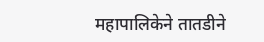महापालिकेने तातडीने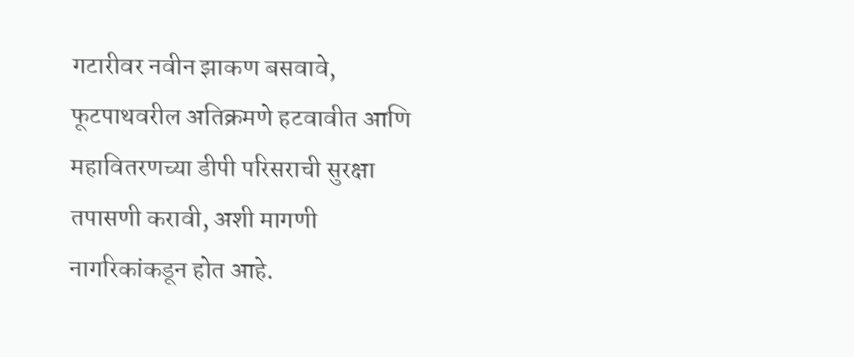गटारीवर नवीन झाकण बसवावे, फूटपाथवरील अतिक्रमणे हटवावीत आणि महावितरणच्या डीपी परिसराची सुरक्षा तपासणी करावी, अशी मागणी नागरिकांकडून होत आहे.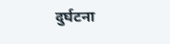दुर्घटना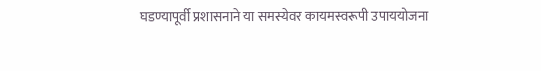घडण्यापूर्वी प्रशासनाने या समस्येवर कायमस्वरूपी उपाययोजना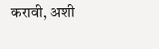करावी, अशी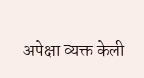अपेक्षा व्यक्त केली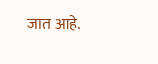जात आहे.